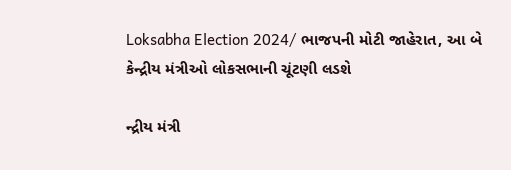Loksabha Election 2024/ ભાજપની મોટી જાહેરાત, આ બે કેન્દ્રીય મંત્રીઓ લોકસભાની ચૂંટણી લડશે

ન્દ્રીય મંત્રી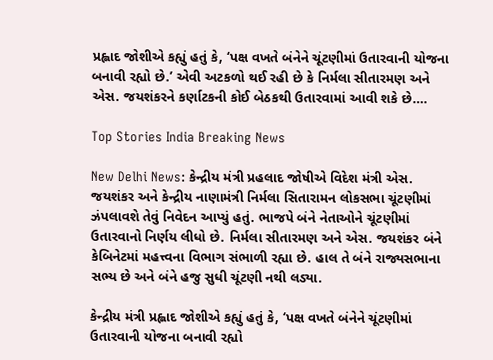પ્રહ્લાદ જોશીએ કહ્યું હતું કે, ‘પક્ષ વખતે બંનેને ચૂંટણીમાં ઉતારવાની યોજના બનાવી રહ્યો છે.’ એવી અટકળો થઈ રહી છે કે નિર્મલા સીતારમણ અને એસ. જયશંકરને કર્ણાટકની કોઈ બેઠકથી ઉતારવામાં આવી શકે છે….

Top Stories India Breaking News

New Delhi News: કેન્દ્રીય મંત્રી પ્રહલાદ જોષીએ વિદેશ મંત્રી એસ. જયશંકર અને કેન્દ્રીય નાણામંત્રી નિર્મલા સિતારામન લોકસભા ચૂંટણીમાં ઝંપલાવશે તેવું નિવેદન આપ્યું હતું. ભાજપે બંને નેતાઓને ચૂંટણીમાં ઉતારવાનો નિર્ણય લીધો છે. નિર્મલા સીતારમણ અને એસ. જયશંકર બંને કેબિનેટમાં મહત્ત્વના વિભાગ સંભાળી રહ્યા છે. હાલ તે બંને રાજ્યસભાના સભ્ય છે અને બંને હજુ સુધી ચૂંટણી નથી લડ્યા.

કેન્દ્રીય મંત્રી પ્રહ્લાદ જોશીએ કહ્યું હતું કે, ‘પક્ષ વખતે બંનેને ચૂંટણીમાં ઉતારવાની યોજના બનાવી રહ્યો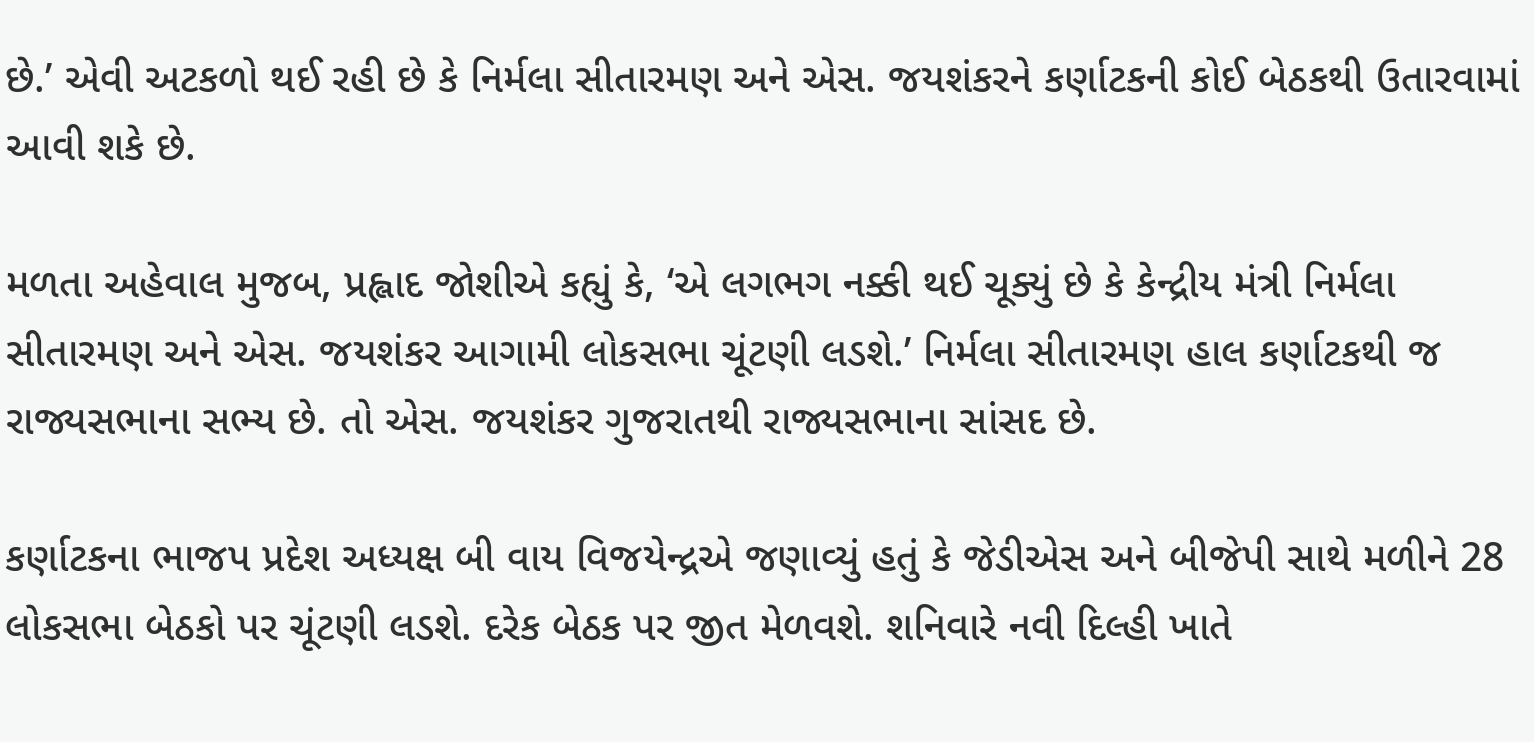છે.’ એવી અટકળો થઈ રહી છે કે નિર્મલા સીતારમણ અને એસ. જયશંકરને કર્ણાટકની કોઈ બેઠકથી ઉતારવામાં આવી શકે છે.

મળતા અહેવાલ મુજબ, પ્રહ્લાદ જોશીએ કહ્યું કે, ‘એ લગભગ નક્કી થઈ ચૂક્યું છે કે કેન્દ્રીય મંત્રી નિર્મલા સીતારમણ અને એસ. જયશંકર આગામી લોકસભા ચૂંટણી લડશે.’ નિર્મલા સીતારમણ હાલ કર્ણાટકથી જ રાજ્યસભાના સભ્ય છે. તો એસ. જયશંકર ગુજરાતથી રાજ્યસભાના સાંસદ છે.

કર્ણાટકના ભાજપ પ્રદેશ અધ્યક્ષ બી વાય વિજયેન્દ્રએ જણાવ્યું હતું કે જેડીએસ અને બીજેપી સાથે મળીને 28 લોકસભા બેઠકો પર ચૂંટણી લડશે. દરેક બેઠક પર જીત મેળવશે. શનિવારે નવી દિલ્હી ખાતે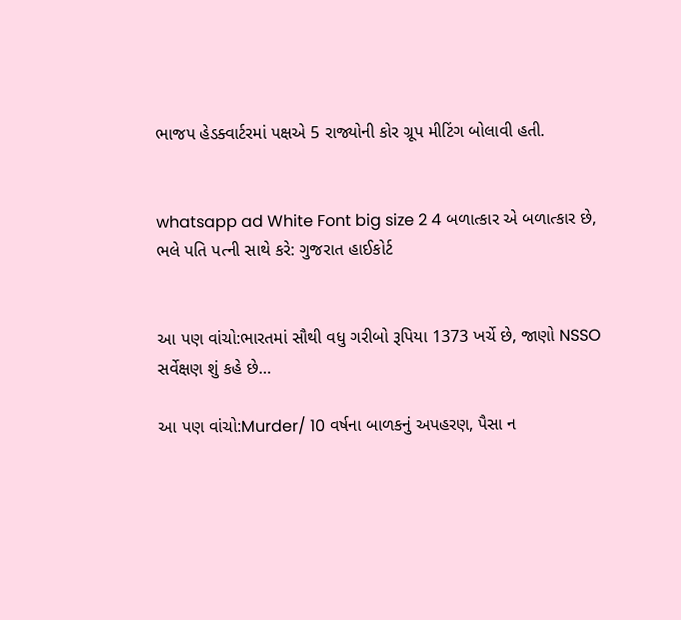ભાજપ હેડક્વાર્ટરમાં પક્ષએ 5 રાજ્યોની કોર ગ્રૂપ મીટિંગ બોલાવી હતી.


whatsapp ad White Font big size 2 4 બળાત્કાર એ બળાત્કાર છે, ભલે પતિ પત્ની સાથે કરે: ગુજરાત હાઈકોર્ટ


આ પણ વાંચો:ભારતમાં સૌથી વધુ ગરીબો રૂપિયા 1373 ખર્ચે છે, જાણો NSSO સર્વેક્ષણ શું કહે છે…

આ પણ વાંચો:Murder/ 10 વર્ષના બાળકનું અપહરણ, પૈસા ન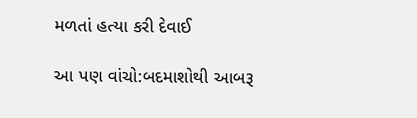મળતાં હત્યા કરી દેવાઈ

આ પણ વાંચો:બદમાશોથી આબરૂ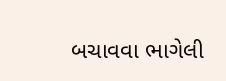બચાવવા ભાગેલી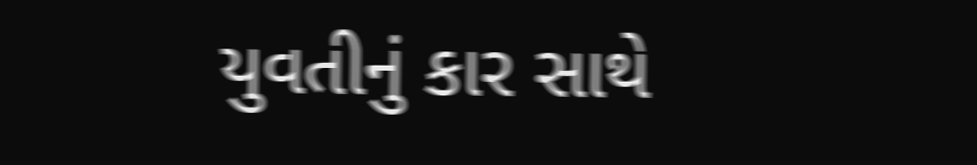યુવતીનું કાર સાથે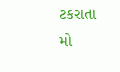ટકરાતા મો